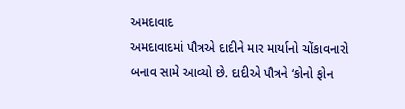અમદાવાદ
અમદાવાદમાં પૌત્રએ દાદીને માર માર્યાનો ચોંકાવનારો બનાવ સામે આવ્યો છે. દાદીએ પૌત્રને ‘કોનો ફોન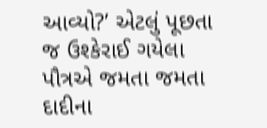આવ્યો?’ એટલું પૂછતા જ ઉશ્કેરાઈ ગયેલા પૌત્રએ જમતા જમતા દાદીના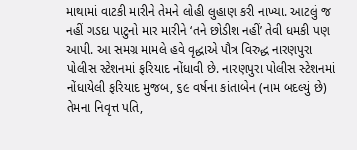માથામાં વાટકી મારીને તેમને લોહી લુહાણ કરી નાખ્યા. આટલું જ નહીં ગડદા પાટુનો માર મારીને ‘તને છોડીશ નહીં’ તેવી ધમકી પણ આપી. આ સમગ્ર મામલે હવે વૃદ્ધાએ પૌત્ર વિરુદ્ધ નારણપુરા પોલીસ સ્ટેશનમાં ફરિયાદ નોંધાવી છે. નારણપુરા પોલીસ સ્ટેશનમાં નોંધાયેલી ફરિયાદ મુજબ, ૬૯ વર્ષના કાંતાબેન (નામ બદલ્યું છે) તેમના નિવૃત્ત પતિ,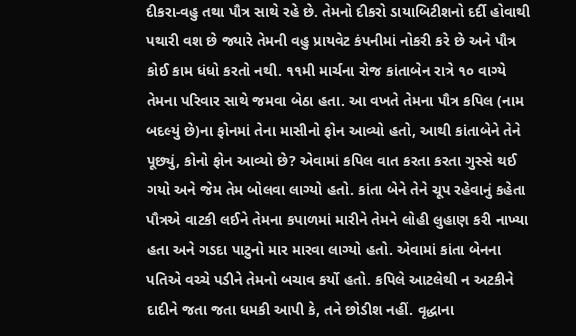દીકરા-વહુ તથા પૌત્ર સાથે રહે છે. તેમનો દીકરો ડાયાબિટીશનો દર્દી હોવાથી પથારી વશ છે જ્યારે તેમની વહુ પ્રાયવેટ કંપનીમાં નોકરી કરે છે અને પૌત્ર કોઈ કામ ધંધો કરતો નથી. ૧૧મી માર્ચના રોજ કાંતાબેન રાત્રે ૧૦ વાગ્યે તેમના પરિવાર સાથે જમવા બેઠા હતા. આ વખતે તેમના પૌત્ર કપિલ (નામ બદલ્યું છે)ના ફોનમાં તેના માસીનો ફોન આવ્યો હતો, આથી કાંતાબેને તેને પૂછ્યું, કોનો ફોન આવ્યો છે? એવામાં કપિલ વાત કરતા કરતા ગુસ્સે થઈ ગયો અને જેમ તેમ બોલવા લાગ્યો હતો. કાંતા બેને તેને ચૂપ રહેવાનું કહેતા પૌત્રએ વાટકી લઈને તેમના કપાળમાં મારીને તેમને લોહી લુહાણ કરી નાખ્યા હતા અને ગડદા પાટુનો માર મારવા લાગ્યો હતો. એવામાં કાંતા બેનના પતિએ વચ્ચે પડીને તેમનો બચાવ કર્યો હતો. કપિલે આટલેથી ન અટકીને દાદીને જતા જતા ધમકી આપી કે, તને છોડીશ નહીં. વૃદ્ધાના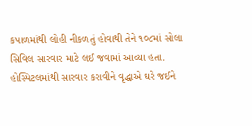કપાળમાંથી લોહી નીકળતું હોવાથી તેને ૧૦૮માં સોલા સિવિલ સારવાર માટે લઈ જવામાં આવ્યા હતા. હોસ્પિટલમાંથી સારવાર કરાવીને વૃદ્ધાએ ઘરે જઈને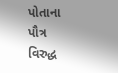પોતાના પૌત્ર વિરુદ્ધ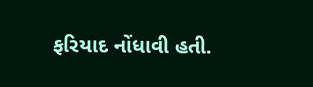ફરિયાદ નોંધાવી હતી.